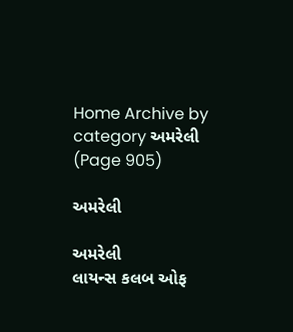Home Archive by category અમરેલી (Page 905)

અમરેલી

અમરેલી
લાયન્સ કલબ ઓફ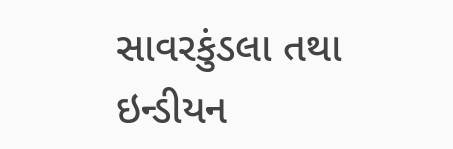સાવરકુંડલા તથા ઇન્ડીયન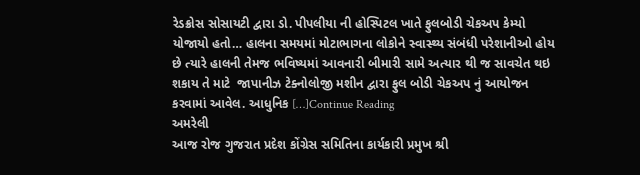રેડક્રોસ સોસાયટી દ્વારા ડો. પીપલીયા ની હોસ્પિટલ ખાતે ફુલબોડી ચેકઅપ કેમ્યો યોજાયો હતો… હાલના સમયમાં મોટાભાગના લોકોને સ્વાસ્થ્ય સંબંધી પરેશાનીઓ હોય છે ત્યારે હાલની તેમજ ભવિષ્યમાં આવનારી બીમારી સામે અત્યાર થી જ સાવચેત થઇ શકાય તે માટે  જાપાનીઝ ટેક્નોલોજી મશીન દ્વારા ફુલ બોડી ચેકઅપ નું આયોજન કરવામાં આવેલ. આધુનિક […]Continue Reading
અમરેલી
આજ રોજ ગુજરાત પ્રદેશ કોંગ્રેસ સમિતિના કાર્યકારી પ્રમુખ શ્રી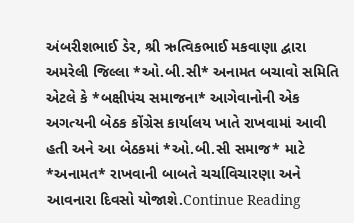અંબરીશભાઈ ડેર, શ્રી ઋત્વિકભાઈ મકવાણા દ્વારા અમરેલી જિલ્લા *ઓ.બી.સી* અનામત બચાવો સમિતિ એટલે કે *બક્ષીપંચ સમાજના* આગેવાનોની એક અગત્યની બેઠક કોંગ્રેસ કાર્યાલય ખાતે રાખવામાં આવી હતી અને આ બેઠકમાં *ઓ.બી.સી સમાજ* માટે *અનામત* રાખવાની બાબતે ચર્ચાવિચારણા અને આવનારા દિવસો યોજાશે.Continue Reading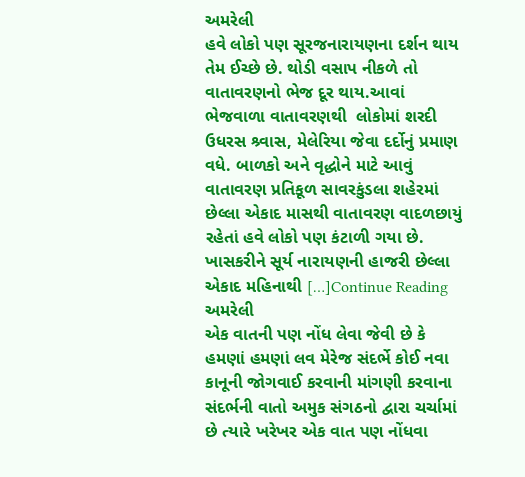અમરેલી
હવે લોકો પણ સૂરજનારાયણના દર્શન થાય તેમ ઈચ્છે છે. થોડી વસાપ નીકળે તો વાતાવરણનો ભેજ દૂર થાય.આવાં ભેજવાળા વાતાવરણથી  લોકોમાં શરદી ઉધરસ શ્ર્વાસ, મેલેરિયા જેવા દર્દોનું પ્રમાણ વધે. બાળકો અને વૃદ્ધોને માટે આવું વાતાવરણ પ્રતિકૂળ સાવરકુંડલા શહેરમાં છેલ્લા એકાદ માસથી વાતાવરણ વાદળછાયું રહેતાં હવે લોકો પણ કંટાળી ગયા છે. ખાસકરીને સૂર્ય નારાયણની હાજરી છેલ્લા એકાદ મહિનાથી […]Continue Reading
અમરેલી
એક વાતની પણ નોંધ લેવા જેવી છે કે હમણાં હમણાં લવ મેરેજ સંદર્ભે કોઈ નવા કાનૂની જોગવાઈ કરવાની માંગણી કરવાના સંદર્ભની વાતો અમુક સંગઠનો દ્વારા ચર્ચામાં છે ત્યારે ખરેખર એક વાત પણ નોંધવા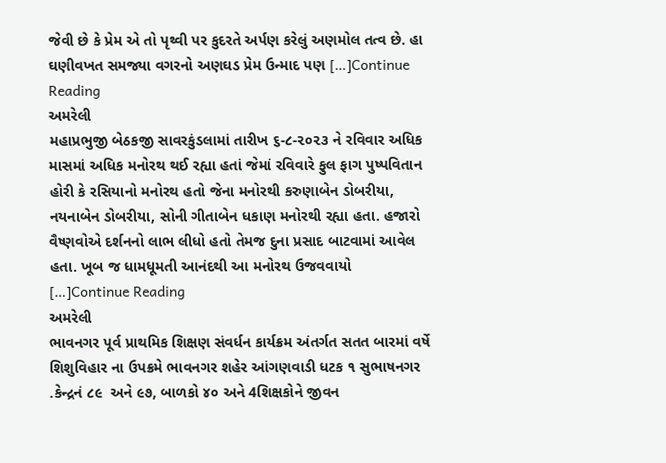જેવી છે કે પ્રેમ એ તો પૃથ્વી પર કુદરતે અર્પણ કરેલું અણમોલ તત્વ છે. હા ઘણીવખત સમજ્યા વગરનો અણઘડ પ્રેમ ઉન્માદ પણ […]Continue Reading
અમરેલી
મહાપ્રભુજી બેઠકજી સાવરકુંડલામાં તારીખ ૬-૮-૨૦૨૩ ને રવિવાર અધિક માસમાં અધિક મનોરથ થઈ રહ્યા હતાં જેમાં રવિવારે ફુલ ફાગ પુષ્પવિતાન હોરી કે રસિયાનો મનોરથ હતો જેના મનોરથી કરુણાબેન ડોબરીયા, નયનાબેન ડોબરીયા, સોની ગીતાબેન ધકાણ મનોરથી રહ્યા હતા. હજારો વૈષ્ણવોએ દર્શનનો લાભ લીધો હતો તેમજ દુના પ્રસાદ બાટવામાં આવેલ હતા. ખૂબ જ ધામધૂમતી આનંદથી આ મનોરથ ઉજવવાયો […]Continue Reading
અમરેલી
ભાવનગર પૂર્વ પ્રાથમિક શિક્ષણ સંવર્ધન કાર્યક્રમ અંતર્ગત સતત બારમાં વર્ષે શિશુવિહાર ના ઉપક્રમે ભાવનગર શહેર આંગણવાડી ધટક ૧ સુભાષનગર .કેન્દ્રનં ૮૯  અને ૯૭, બાળકો ૪૦ અને 4શિક્ષકોને જીવન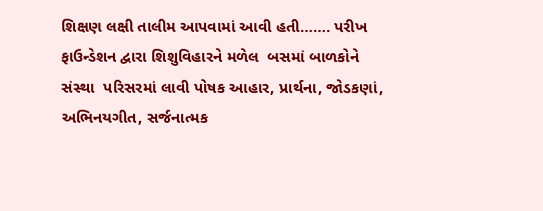શિક્ષણ લક્ષી તાલીમ આપવામાં આવી હતી……. પરીખ ફાઉન્ડેશન દ્વારા શિશુવિહારને મળેલ  બસમાં બાળકોને સંસ્થા  પરિસરમાં લાવી પોષક આહાર, પ્રાર્થના, જોડકણાં, અભિનયગીત, સર્જનાત્મક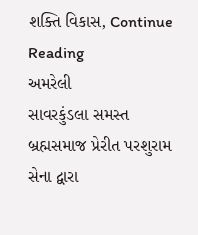શક્તિ વિકાસ, Continue Reading
અમરેલી
સાવરકુંડલા સમસ્ત બ્રહ્મસમાજ પ્રેરીત પરશુરામ સેના દ્વારા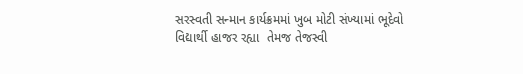સરસ્વતી સન્માન કાર્યક્રમમાં ખુબ મોટી સંખ્યામાં ભૂદેવો વિદ્યાર્થી હાજર રહ્યા  તેમજ તેજસ્વી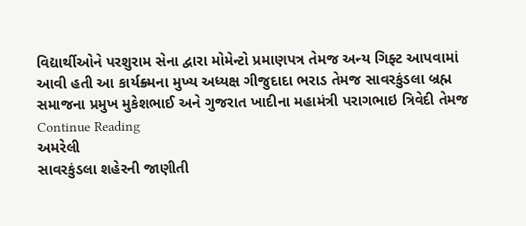વિદ્યાર્થીઓને પરશુરામ સેના દ્વારા મોમેન્ટો પ્રમાણપત્ર તેમજ અન્ય ગિફ્ટ આપવામાં આવી હતી આ કાર્યક્ર્મના મુખ્ય અધ્યક્ષ ગીજુદાદા ભરાડ તેમજ સાવરકુંડલા બ્રહ્મ સમાજના પ્રમુખ મુકેશભાઈ અને ગુજરાત ખાદીના મહામંત્રી પરાગભાઇ ત્રિવેદી તેમજ Continue Reading
અમરેલી
સાવરકુંડલા શહેરની જાણીતી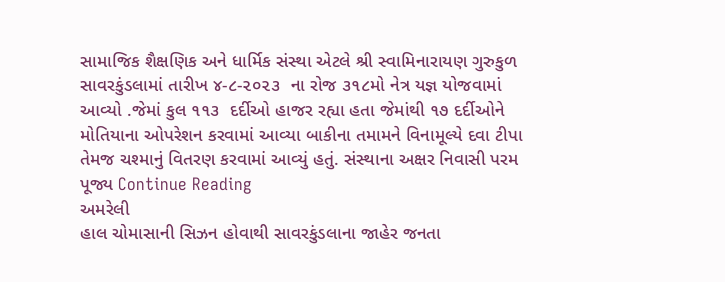સામાજિક શૈક્ષણિક અને ધાર્મિક સંસ્થા એટલે શ્રી સ્વામિનારાયણ ગુરુકુળ સાવરકુંડલામાં તારીખ ૪-૮-૨૦૨૩  ના રોજ ૩૧૮મો નેત્ર યજ્ઞ યોજવામાં આવ્યો .જેમાં કુલ ૧૧૩  દર્દીઓ હાજર રહ્યા હતા જેમાંથી ૧૭ દર્દીઓને મોતિયાના ઓપરેશન કરવામાં આવ્યા બાકીના તમામને વિનામૂલ્યે દવા ટીપા તેમજ ચશ્માનું વિતરણ કરવામાં આવ્યું હતું. સંસ્થાના અક્ષર નિવાસી પરમ પૂજ્ય Continue Reading
અમરેલી
હાલ ચોમાસાની સિઝન હોવાથી સાવરકુંડલાના જાહેર જનતા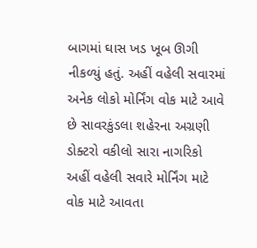બાગમાં ઘાસ ખડ ખૂબ ઊગી નીકળ્યું હતું. અહીં વહેલી સવારમાં અનેક લોકો મોર્નિંગ વોક માટે આવે છે સાવરકુંડલા શહેરના અગ્રણી  ડોક્ટરો વકીલો સારા નાગરિકો અહીં વહેલી સવારે મોર્નિંગ માટે વોક માટે આવતા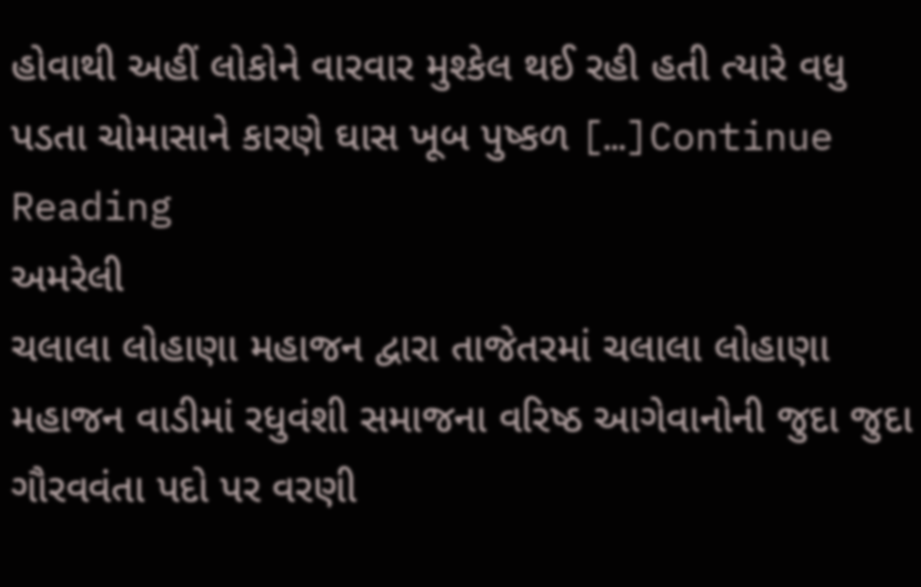હોવાથી અહીં લોકોને વારવાર મુશ્કેલ થઈ રહી હતી ત્યારે વધુ પડતા ચોમાસાને કારણે ઘાસ ખૂબ પુષ્કળ […]Continue Reading
અમરેલી
ચલાલા લોહાણા મહાજન દ્વારા તાજેતરમાં ચલાલા લોહાણા મહાજન વાડીમાં રધુવંશી સમાજના વરિષ્ઠ આગેવાનોની જુદા જુદા ગૌરવવંતા પદો પર વરણી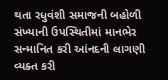થતા રધુવંશી સમાજની બહોળી સંખ્યાની ઉપસ્થિતીમાં માનભેર સન્માનિત કરી આંનદની લાગણી વ્યક્ત કરી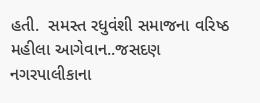હતી.  સમસ્ત રધુવંશી સમાજના વરિષ્ઠ મહીલા આગેવાન..જસદણ નગરપાલીકાના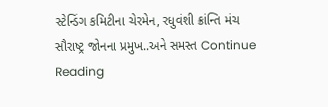સ્ટેન્ડિંગ કમિટીના ચેરમેન, રધુવંશી ક્રાંન્તિ મંચ સૌરાષ્ટ્ર જોનના પ્રમુખ..અને સમસ્ત Continue Reading